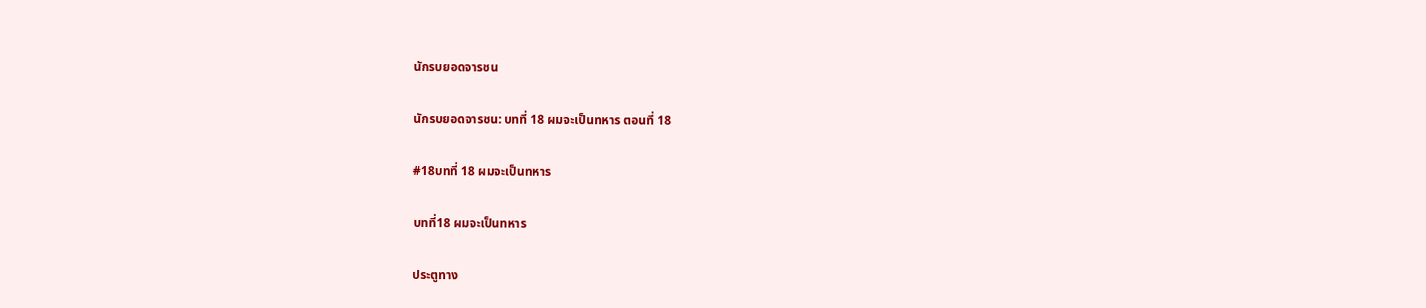นักรบยอดจารชน

นักรบยอดจารชน: บทที่ 18 ผมจะเป็นทหาร ตอนที่ 18

#18บทที่ 18 ผมจะเป็นทหาร

บทที่18 ผมจะเป็นทหาร

ประตูทาง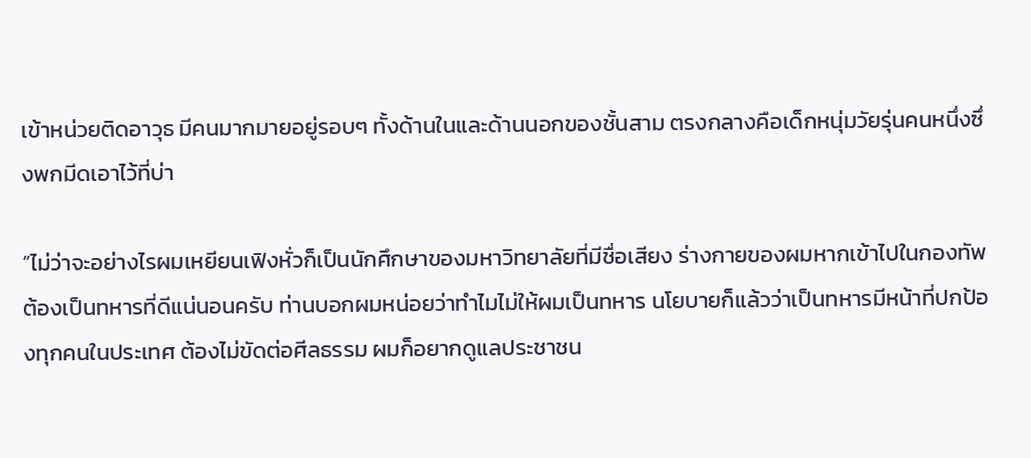เข้าหน่วยติดอาวุธ มีคนมากมายอยู่รอบๆ ทั้งด้านในและด้านนอกของชั้นสาม ตรงกลางคือเด็กหนุ่มวัยรุ่นคนหนึ่งซึ่งพกมีดเอาไว้ที่บ่า

“ไม่ว่าจะอย่างไรผมเหยียนเฟิงหั่วก็เป็นนักศึกษาของมหาวิทยาลัยที่มีชื่อเสียง ร่างกายของผมหากเข้าไปในกองทัพต้องเป็นทหารที่ดีแน่นอนครับ ท่านบอกผมหน่อยว่าทำไมไม่ให้ผมเป็นทหาร นโยบายก็แล้วว่าเป็นทหารมีหน้าที่ปกป้องทุกคนในประเทศ ต้องไม่ขัดต่อศีลธรรม ผมก็อยากดูแลประชาชน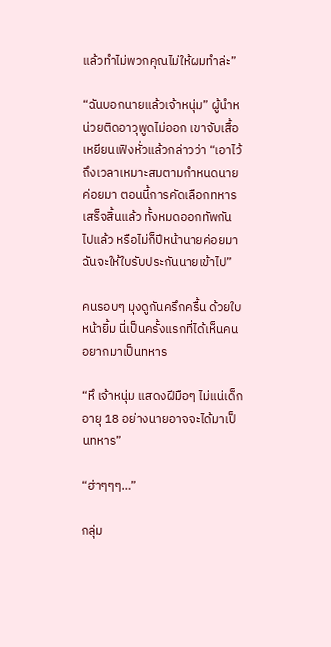แล้วทำไม่พวกคุณไม่ให้ผมทำล่ะ”

“ฉันบอกนายแล้วเจ้าหนุ่ม” ผู้นำหน่วยติดอาวุพูดไม่ออก เขาจับเสื้อเหยียนเฟิงหั่วแล้วกล่าวว่า “เอาไว้ถึงเวลาเหมาะสมตามกำหนดนายค่อยมา ตอนนี้การคัดเลือกทหารเสร็จสิ้นแล้ว ทั้งหมดออกทัพกันไปแล้ว หรือไม่ก็ปีหน้านายค่อยมา ฉันจะให้ใบรับประกันนายเข้าไป”

คนรอบๆ มุงดูกันครึกครื้น ด้วยใบหน้ายิ้ม นี่เป็นครั้งแรกที่ได้เห็นคนอยากมาเป็นทหาร

“หึ เจ้าหนุ่ม แสดงฝีมือๆ ไม่แน่เด็กอายุ 18 อย่างนายอาจจะได้มาเป็นทหาร”

“ฮ่าๆๆๆ…”

กลุ่ม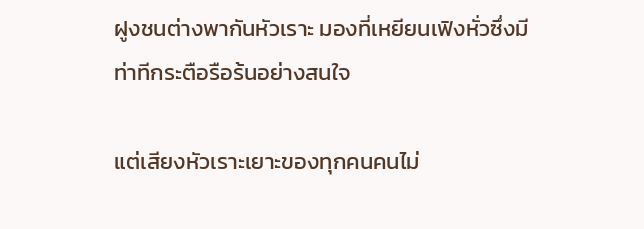ฝูงชนต่างพากันหัวเราะ มองที่เหยียนเฟิงหั่วซึ่งมีท่าทีกระตือรือร้นอย่างสนใจ

แต่เสียงหัวเราะเยาะของทุกคนคนไม่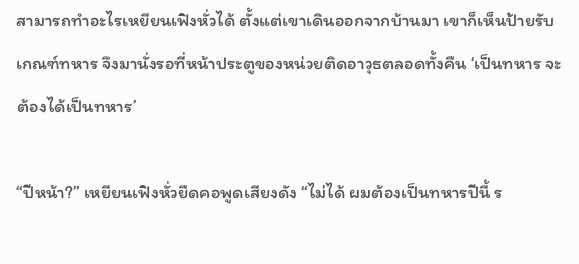สามารถทำอะไรเหยียนเฟิงหั่วได้ ตั้งแต่เขาเดินออกจากบ้านมา เขาก็เห็นป้ายรับเกณฑ์ทหาร จึงมานั่งรอที่หน้าประตูของหน่วยติดอาวุธตลอดทั้งคืน ‘เป็นทหาร จะต้องได้เป็นทหาร’

“ปีหน้า?” เหยียนเฟิงหั่วยืดคอพูดเสียงดัง “ไม่ได้ ผมต้องเป็นทหารปีนี้ ร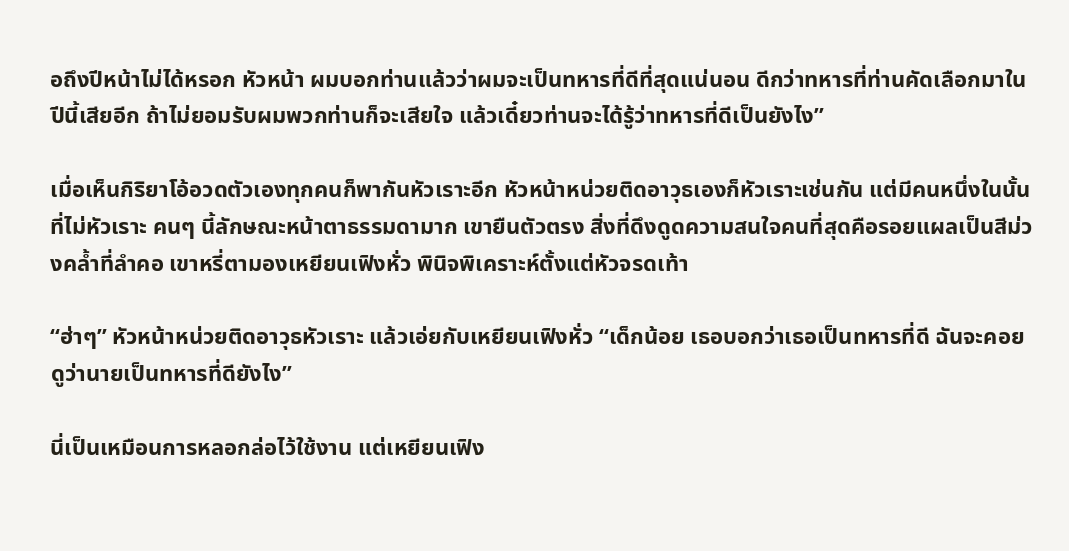อถึงปีหน้าไม่ได้หรอก หัวหน้า ผมบอกท่านแล้วว่าผมจะเป็นทหารที่ดีที่สุดแน่นอน ดีกว่าทหารที่ท่านคัดเลือกมาในปีนี้เสียอีก ถ้าไม่ยอมรับผมพวกท่านก็จะเสียใจ แล้วเดี๋ยวท่านจะได้รู้ว่าทหารที่ดีเป็นยังไง”

เมื่อเห็นกิริยาโอ้อวดตัวเองทุกคนก็พากันหัวเราะอีก หัวหน้าหน่วยติดอาวุธเองก็หัวเราะเช่นกัน แต่มีคนหนึ่งในนั้นที่ไม่หัวเราะ คนๆ นี้ลักษณะหน้าตาธรรมดามาก เขายืนตัวตรง สิ่งที่ดึงดูดความสนใจคนที่สุดคือรอยแผลเป็นสีม่วงคล้ำที่ลำคอ เขาหรี่ตามองเหยียนเฟิงหั่ว พินิจพิเคราะห์ตั้งแต่หัวจรดเท้า

“ฮ่าๆ” หัวหน้าหน่วยติดอาวุธหัวเราะ แล้วเอ่ยกับเหยียนเฟิงหั่ว “เด็กน้อย เธอบอกว่าเธอเป็นทหารที่ดี ฉันจะคอยดูว่านายเป็นทหารที่ดียังไง”

นี่เป็นเหมือนการหลอกล่อไว้ใช้งาน แต่เหยียนเฟิง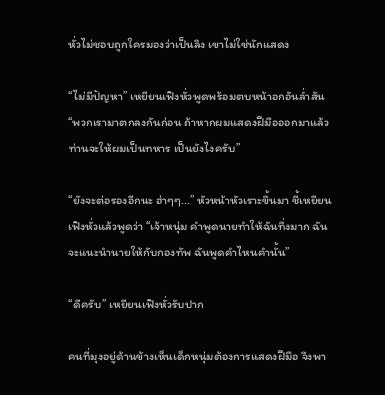หั่วไม่ชอบถูกใครมองว่าเป็นลิง เขาไม่ใช่นักแสดง

“ไม่มีปัญหา” เหยียนเฟิงหั่วพูดพร้อมตบหน้าอกอันล่ำสัน “พวกเรามาตกลงกันก่อน ถ้าหากผมแสดงฝีมือออกมาแล้วท่านจะให้ผมเป็นทหาร เป็นยังไงครับ”

“ยังจะต่อรองอีกนะ ฮ่าๆๆ...” หัวหน้าหัวเราะขึ้นมา ชี้เหยียนเฟิงหั่วแล้วพูดว่า “เจ้าหนุ่ม คำพูดนายทำให้ฉันทึ่งมาก ฉันจะแนะนำนายให้กับกองทัพ ฉันพูดคำไหนคำนั้น”

“ดีครับ” เหยียนเฟิงหั่วรับปาก

คนที่มุงอยู่ด้านข้างเห็นเด็กหนุ่มต้องการแสดงฝีมือ จึงพา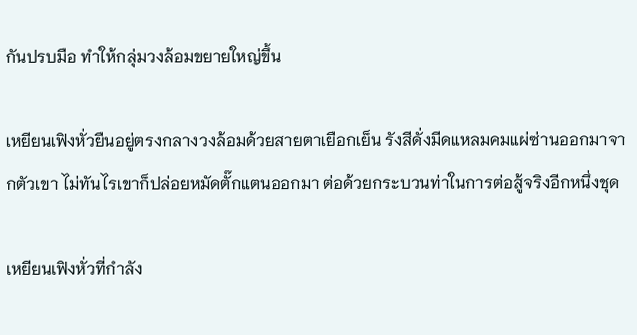กันปรบมือ ทำให้กลุ่มวงล้อมขยายใหญ่ขึ้น

เหยียนเฟิงหั่วยืนอยู่ตรงกลางวงล้อมด้วยสายตาเยือกเย็น รังสีดั่งมีดแหลมคมแผ่ซ่านออกมาจากตัวเขา ไม่ทันไรเขาก็ปล่อยหมัดตั๊กแตนออกมา ต่อด้วยกระบวนท่าในการต่อสู้จริงอีกหนึ่งชุด

เหยียนเฟิงหั่วที่กำลัง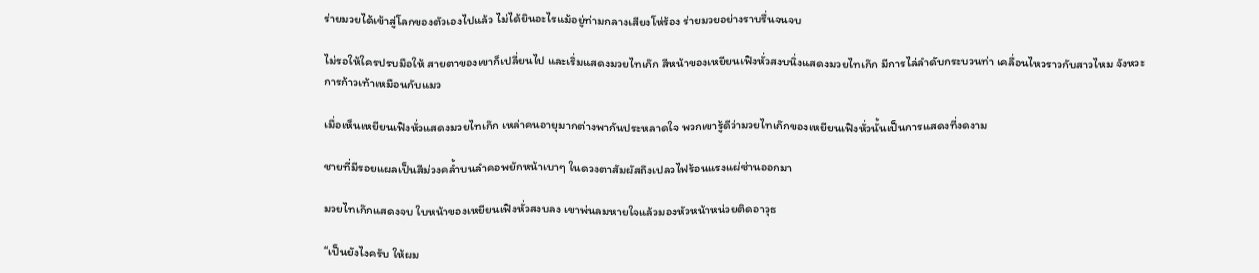ร่ายมวยได้เข้าสู่โลกของตัวเองไปแล้ว ไม่ได้ยินอะไรแม้อยู่ท่ามกลางเสียงโห่ร้อง ร่ายมวยอย่างราบรื่นจนจบ

ไม่รอให้ใครปรบมือให้ สายตาของเขาก็เปลี่ยนไป และเริ่มแสดงมวยไทเก๊ก สีหน้าของเหยียนเฟิงหั่วสงบนิ่งแสดงมวยไทเก๊ก มีการไล่ลำดับกระบวนท่า เคลื่อนไหวราวกับสาวไหม จังหวะการก้าวเท้าเหมือนกับแมว

เมื่อเห็นเหยียนเฟิงหั่วแสดงมวยไทเก๊ก เหล่าคนอายุมากต่างพากันประหลาดใจ พวกเขารู้ดีว่ามวยไทเก๊กของเหยียนเฟิงหั่วนั้นเป็นการแสดงที่งดงาม

ชายที่มีรอยแผลเป็นสีม่วงคล้ำบนลำคอพยักหน้าเบาๆ ในดวงตาสัมผัสถึงเปลวไฟร้อนแรงแผ่ซ่านออกมา

มวยไทเก๊กแสดงจบ ใบหน้าของเหยียนเฟิงหั่วสงบลง เขาพ่นลมหายใจแล้วมองหัวหน้าหน่วยติดอาวุธ

“เป็นยังไงครับ ให้ผม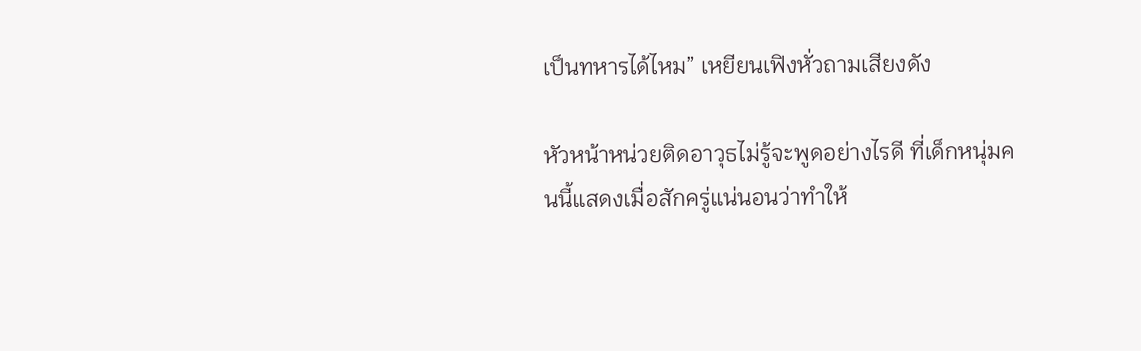เป็นทหารได้ไหม” เหยียนเฟิงหั่วถามเสียงดัง

หัวหน้าหน่วยติดอาวุธไม่รู้จะพูดอย่างไรดี ที่เด็กหนุ่มคนนี้แสดงเมื่อสักครู่แน่นอนว่าทำให้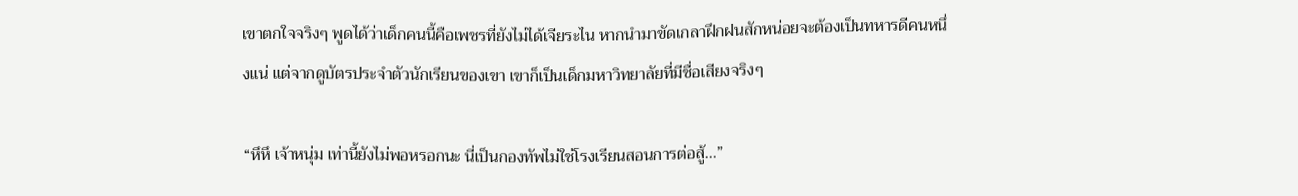เขาตกใจจริงๆ พูดได้ว่าเด็กคนนี้คือเพชรที่ยังไม่ได้เจียระไน หากนำมาขัดเกลาฝึกฝนสักหน่อยจะต้องเป็นทหารดีคนหนึ่งแน่ แต่จากดูบัตรประจำตัวนักเรียนของเขา เขาก็เป็นเด็กมหาวิทยาลัยที่มีชื่อเสียงจริงๆ

“หึหึ เจ้าหนุ่ม เท่านี้ยังไม่พอหรอกนะ นี่เป็นกองทัพไม่ใช่โรงเรียนสอนการต่อสู้...”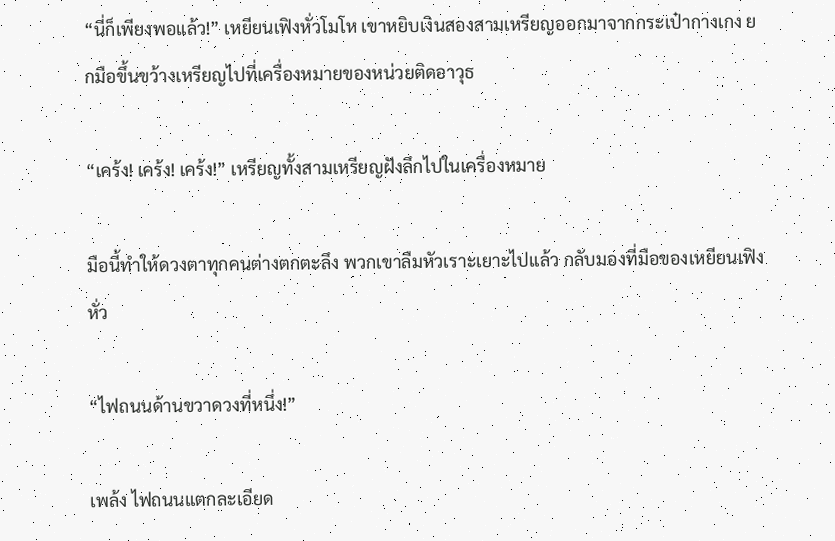“นี่ก็เพียงพอแล้ว!” เหยียนเฟิงหั่วโมโห เขาหยิบเงินสองสามเหรียญออกมาจากกระเป๋ากางเกง ยกมือขึ้นขว้างเหรียญไปที่เครื่องหมายของหน่วยติดอาวุธ

“เคร้ง! เคร้ง! เคร้ง!” เหรียญทั้งสามเหรียญฝังลึกไปในเครื่องหมาย

มือนี้ทำให้ดวงตาทุกคนต่างตกตะลึง พวกเขาลืมหัวเราะเยาะไปแล้ว กลับมองที่มือของเหยียนเฟิงหั่ว

“ไฟถนนด้านขวาดวงที่หนึ่ง!”

เพล้ง ไฟถนนแตกละเอียด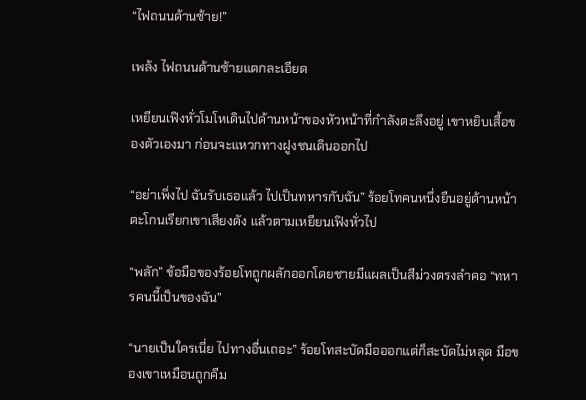“ไฟถนนด้านซ้าย!”

เพล้ง ไฟถนนด้านซ้ายแตกละเอียด

เหยียนเฟิงหั่วโมโหเดินไปด้านหน้าของหัวหน้าที่กำลังตะลึงอยู่ เขาหยิบเสื้อของตัวเองมา ก่อนจะแหวกทางฝูงชนเดินออกไป

“อย่าเพิ่งไป ฉันรับเธอแล้ว ไปเป็นทหารกับฉัน” ร้อยโทคนหนึ่งยืนอยู่ด้านหน้าตะโกนเรียกเขาเสียงดัง แล้วตามเหยียนเฟิงหั่วไป

“พลัก” ข้อมือของร้อยโทถูกผลักออกโดยชายมีแผลเป็นสีม่วงตรงลำคอ “ทหารคนนี้เป็นของฉัน”

“นายเป็นใครเนี่ย ไปทางอื่นเถอะ” ร้อยโทสะบัดมือออกแต่ก็สะบัดไม่หลุด มือของเขาเหมือนถูกคีม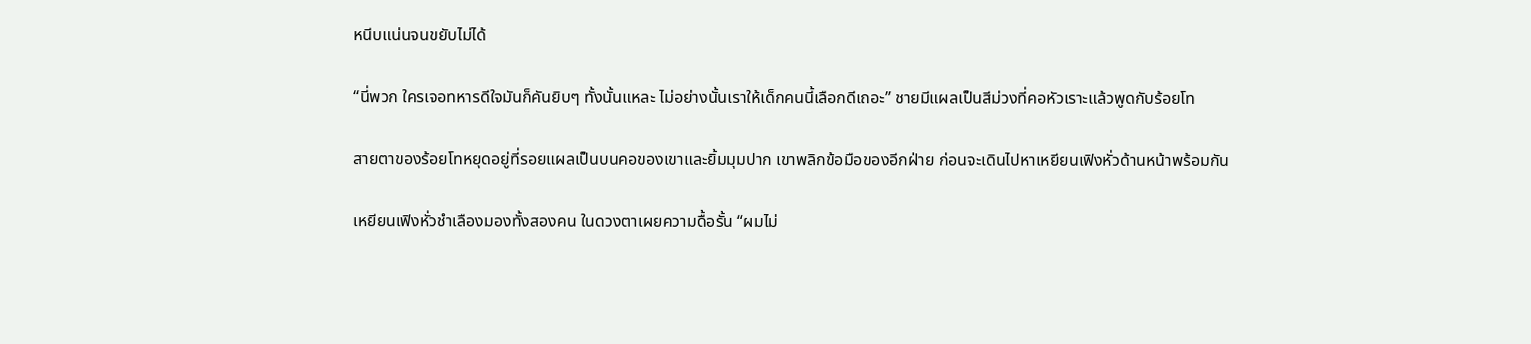หนีบแน่นจนขยับไม่ได้

“นี่พวก ใครเจอทหารดีใจมันก็คันยิบๆ ทั้งนั้นแหละ ไม่อย่างนั้นเราให้เด็กคนนี้เลือกดีเถอะ” ชายมีแผลเป็นสีม่วงที่คอหัวเราะแล้วพูดกับร้อยโท

สายตาของร้อยโทหยุดอยู่ที่รอยแผลเป็นบนคอของเขาและยิ้มมุมปาก เขาพลิกข้อมือของอีกฝ่าย ก่อนจะเดินไปหาเหยียนเฟิงหั่วด้านหน้าพร้อมกัน

เหยียนเฟิงหั่วชำเลืองมองทั้งสองคน ในดวงตาเผยความดื้อรั้น “ผมไม่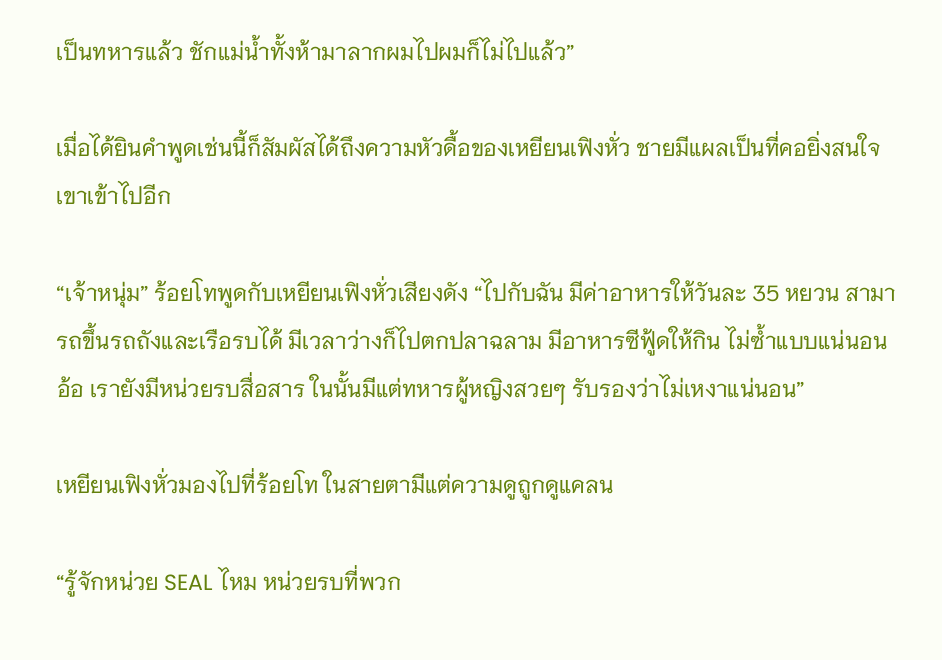เป็นทหารแล้ว ชักแม่น้ำทั้งห้ามาลากผมไปผมก็ไม่ไปแล้ว”

เมื่อได้ยินคำพูดเช่นนี้ก็สัมผัสได้ถึงความหัวดื้อของเหยียนเฟิงหั่ว ชายมีแผลเป็นที่คอยิ่งสนใจเขาเข้าไปอีก

“เจ้าหนุ่ม” ร้อยโทพูดกับเหยียนเฟิงหั่วเสียงดัง “ไปกับฉัน มีค่าอาหารให้วันละ 35 หยวน สามารถขึ้นรถถังและเรือรบได้ มีเวลาว่างก็ไปตกปลาฉลาม มีอาหารซีฟู้ดให้กิน ไม่ซ้ำแบบแน่นอน อ้อ เรายังมีหน่วยรบสื่อสาร ในนั้นมีแต่ทหารผู้หญิงสวยๆ รับรองว่าไม่เหงาแน่นอน”

เหยียนเฟิงหั่วมองไปที่ร้อยโท ในสายตามีแต่ความดูถูกดูแคลน

“รู้จักหน่วย SEAL ไหม หน่วยรบที่พวก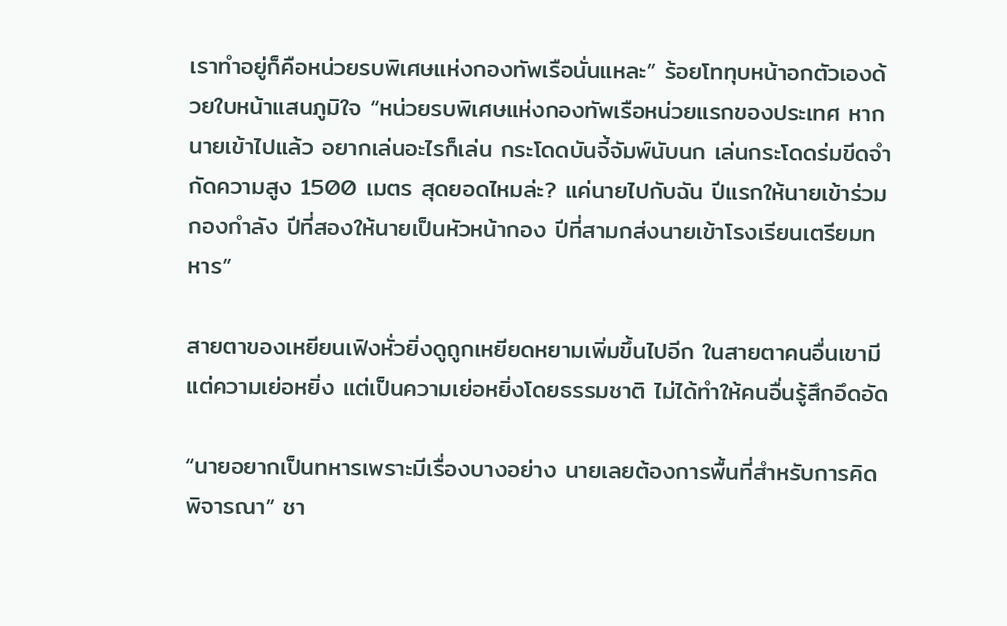เราทำอยู่ก็คือหน่วยรบพิเศษแห่งกองทัพเรือนั่นแหละ” ร้อยโททุบหน้าอกตัวเองด้วยใบหน้าแสนภูมิใจ “หน่วยรบพิเศษแห่งกองทัพเรือหน่วยแรกของประเทศ หากนายเข้าไปแล้ว อยากเล่นอะไรก็เล่น กระโดดบันจี้จัมพ์นับนก เล่นกระโดดร่มขีดจำกัดความสูง 1500 เมตร สุดยอดไหมล่ะ? แค่นายไปกับฉัน ปีแรกให้นายเข้าร่วมกองกำลัง ปีที่สองให้นายเป็นหัวหน้ากอง ปีที่สามกส่งนายเข้าโรงเรียนเตรียมทหาร”

สายตาของเหยียนเฟิงหั่วยิ่งดูถูกเหยียดหยามเพิ่มขึ้นไปอีก ในสายตาคนอื่นเขามีแต่ความเย่อหยิ่ง แต่เป็นความเย่อหยิ่งโดยธรรมชาติ ไม่ได้ทำให้คนอื่นรู้สึกอึดอัด

“นายอยากเป็นทหารเพราะมีเรื่องบางอย่าง นายเลยต้องการพื้นที่สำหรับการคิดพิจารณา” ชา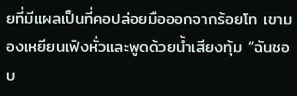ยที่มีแผลเป็นที่คอปล่อยมือออกจากร้อยโท เขามองเหยียนเฟิงหั่วและพูดด้วยน้ำเสียงทุ้ม “ฉันชอบ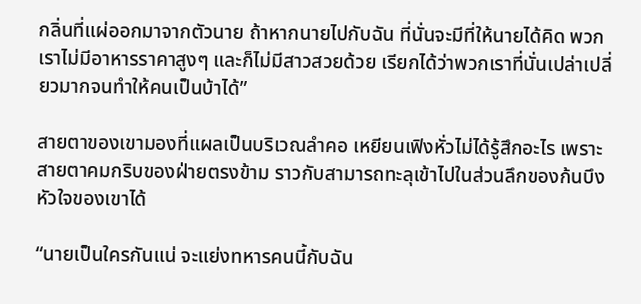กลิ่นที่แผ่ออกมาจากตัวนาย ถ้าหากนายไปกับฉัน ที่นั่นจะมีที่ให้นายได้คิด พวกเราไม่มีอาหารราคาสูงๆ และก็ไม่มีสาวสวยด้วย เรียกได้ว่าพวกเราที่นั่นเปล่าเปลี่ยวมากจนทำให้คนเป็นบ้าได้”

สายตาของเขามองที่แผลเป็นบริเวณลำคอ เหยียนเฟิงหั่วไม่ได้รู้สึกอะไร เพราะสายตาคมกริบของฝ่ายตรงข้าม ราวกับสามารถทะลุเข้าไปในส่วนลึกของก้นบึงหัวใจของเขาได้

“นายเป็นใครกันแน่ จะแย่งทหารคนนี้กับฉัน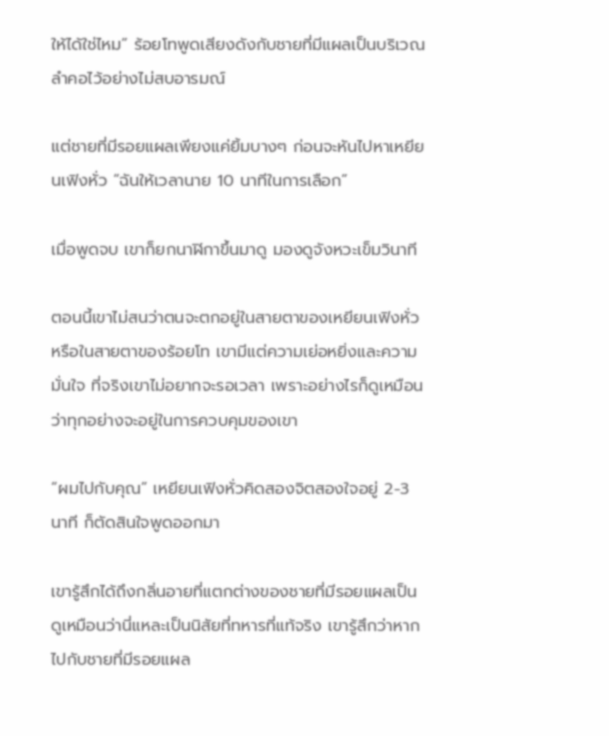ให้ได้ใช่ไหม” ร้อยโทพูดเสียงดังกับชายที่มีแผลเป็นบริเวณลำคอไว้อย่างไม่สบอารมณ์

แต่ชายที่มีรอยแผลเพียงแค่ยิ้มบางๆ ก่อนจะหันไปหาเหยียนเฟิงหั่ว “ฉันให้เวลานาย 10 นาทีในการเลือก”

เมื่อพูดจบ เขาก็ยกนาฬิกาขึ้นมาดู มองดูจังหวะเข็มวินาที

ตอนนี้เขาไม่สนว่าตนจะตกอยู่ในสายตาของเหยียนเฟิงหั่วหรือในสายตาของร้อยโท เขามีแต่ความเย่อหยิ่งและความมั่นใจ ที่จริงเขาไม่อยากจะรอเวลา เพราะอย่างไรก็ดูเหมือนว่าทุกอย่างจะอยู่ในการควบคุมของเขา

“ผมไปกับคุณ” เหยียนเฟิงหั่วคิดสองจิตสองใจอยู่ 2-3 นาที ก็ตัดสินใจพูดออกมา

เขารู้สึกได้ถึงกลิ่นอายที่แตกต่างของชายที่มีรอยแผลเป็น ดูเหมือนว่านี่แหละเป็นนิสัยที่ทหารที่แท้จริง เขารู้สึกว่าหากไปกับชายที่มีรอยแผล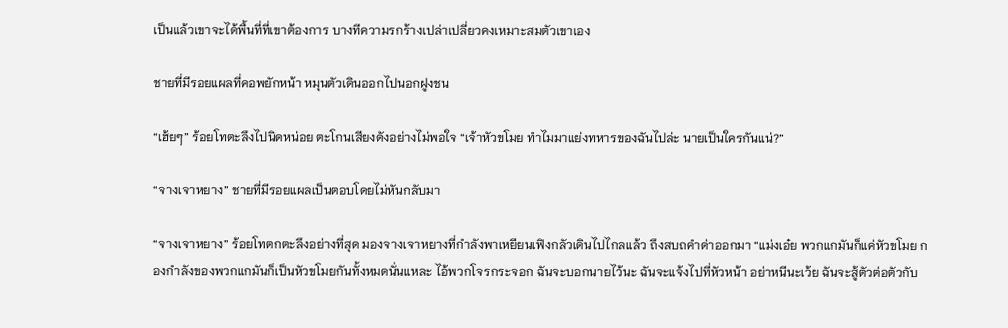เป็นแล้วเขาจะได้พื้นที่ที่เขาต้องการ บางทีความรกร้างเปล่าเปลี่ยวคงเหมาะสมตัวเขาเอง

ชายที่มีรอยแผลที่คอพยักหน้า หมุนตัวเดินออกไปนอกฝูงชน

“เฮ้ยๆ” ร้อยโทตะลึงไปนิดหน่อย ตะโกนเสียงดังอย่างไม่พอใจ “เจ้าหัวขโมย ทำไมมาแย่งทหารของฉันไปล่ะ นายเป็นใครกันแน่?”

“จางเจาหยาง” ชายที่มีรอยแผลเป็นตอบโดยไม่หันกลับมา

“จางเจาหยาง” ร้อยโทตกตะลึงอย่างที่สุด มองจางเจาหยางที่กำลังพาเหยียนเฟิงกลัวเดินไปไกลแล้ว ถึงสบถคำด่าออกมา “แม่งเอ๋ย พวกแกมันก็แค่หัวขโมย กองกำลังของพวกแกมันก็เป็นหัวขโมยกันทั้งหมดนั่นแหละ ไอ้พวกโจรกระจอก ฉันจะบอกนายไว้นะ ฉันจะแจ้งไปที่หัวหน้า อย่าหนีนะเว้ย ฉันจะสู้ตัวต่อตัวกับ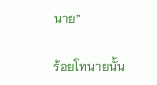นาย”

ร้อยโทนายนั้น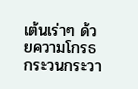เต้นเร่าๆ ด้วยความโกรธ กระวนกระวา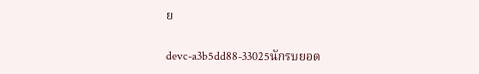ย

devc-a3b5dd88-33025นักรบยอด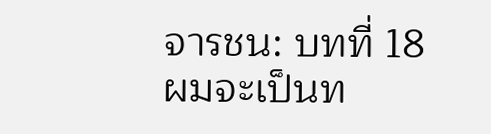จารชน: บทที่ 18 ผมจะเป็นท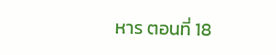หาร ตอนที่ 18